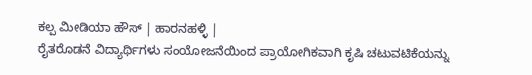ಕಲ್ಪ ಮೀಡಿಯಾ ಹೌಸ್ | ಹಾರನಹಳ್ಳಿ |
ರೈತರೊಡನೆ ವಿದ್ಯಾರ್ಥಿಗಳು ಸಂಯೋಜನೆಯಿಂದ ಪ್ರಾಯೋಗಿಕವಾಗಿ ಕೃಷಿ ಚಟುವಟಿಕೆಯನ್ನು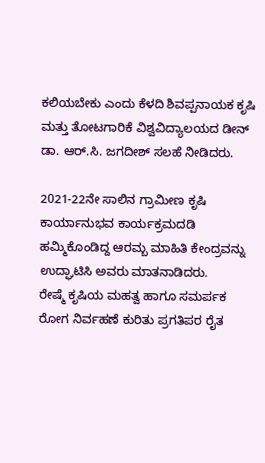ಕಲಿಯಬೇಕು ಎಂದು ಕೆಳದಿ ಶಿವಪ್ಪನಾಯಕ ಕೃಷಿ ಮತ್ತು ತೋಟಗಾರಿಕೆ ವಿಶ್ವವಿದ್ಯಾಲಯದ ಡೀನ್ ಡಾ. ಆರ್.ಸಿ. ಜಗದೀಶ್ ಸಲಹೆ ನೀಡಿದರು.

2021-22ನೇ ಸಾಲಿನ ಗ್ರಾಮೀಣ ಕೃಷಿ ಕಾರ್ಯಾನುಭವ ಕಾರ್ಯಕ್ರಮದಡಿ ಹಮ್ಮಿಕೊಂಡಿದ್ದ ಆರಮ್ಬ ಮಾಹಿತಿ ಕೇಂದ್ರವನ್ನು ಉದ್ಘಾಟಿಸಿ ಅವರು ಮಾತನಾಡಿದರು.
ರೇಷ್ಮೆ ಕೃಷಿಯ ಮಹತ್ವ ಹಾಗೂ ಸಮರ್ಪಕ ರೋಗ ನಿರ್ವಹಣೆ ಕುರಿತು ಪ್ರಗತಿಪರ ರೈತ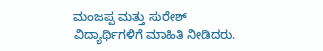ಮಂಜಪ್ಪ ಮತ್ತು ಸುರೇಶ್ ವಿದ್ಯಾರ್ಥಿಗಳಿಗೆ ಮಾಹಿತಿ ನೀಡಿದರು.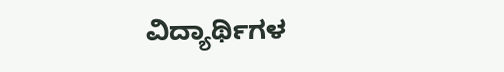ವಿದ್ಯಾರ್ಥಿಗಳ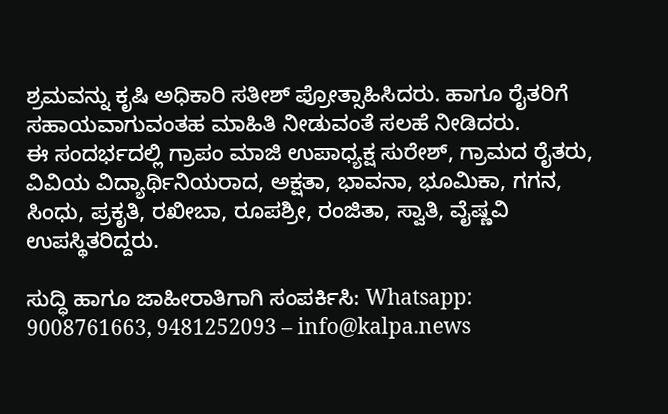ಶ್ರಮವನ್ನು ಕೃಷಿ ಅಧಿಕಾರಿ ಸತೀಶ್ ಪ್ರೋತ್ಸಾಹಿಸಿದರು. ಹಾಗೂ ರೈತರಿಗೆ ಸಹಾಯವಾಗುವಂತಹ ಮಾಹಿತಿ ನೀಡುವಂತೆ ಸಲಹೆ ನೀಡಿದರು.
ಈ ಸಂದರ್ಭದಲ್ಲಿ ಗ್ರಾಪಂ ಮಾಜಿ ಉಪಾಧ್ಯಕ್ಷ ಸುರೇಶ್, ಗ್ರಾಮದ ರೈತರು, ವಿವಿಯ ವಿದ್ಯಾರ್ಥಿನಿಯರಾದ, ಅಕ್ಷತಾ, ಭಾವನಾ, ಭೂಮಿಕಾ, ಗಗನ, ಸಿಂಧು, ಪ್ರಕೃತಿ, ರಖೀಬಾ, ರೂಪಶ್ರೀ, ರಂಜಿತಾ, ಸ್ವಾತಿ, ವೈಷ್ಣವಿ ಉಪಸ್ಥಿತರಿದ್ದರು.

ಸುದ್ಧಿ ಹಾಗೂ ಜಾಹೀರಾತಿಗಾಗಿ ಸಂಪರ್ಕಿಸಿ: Whatsapp: 9008761663, 9481252093 – info@kalpa.news